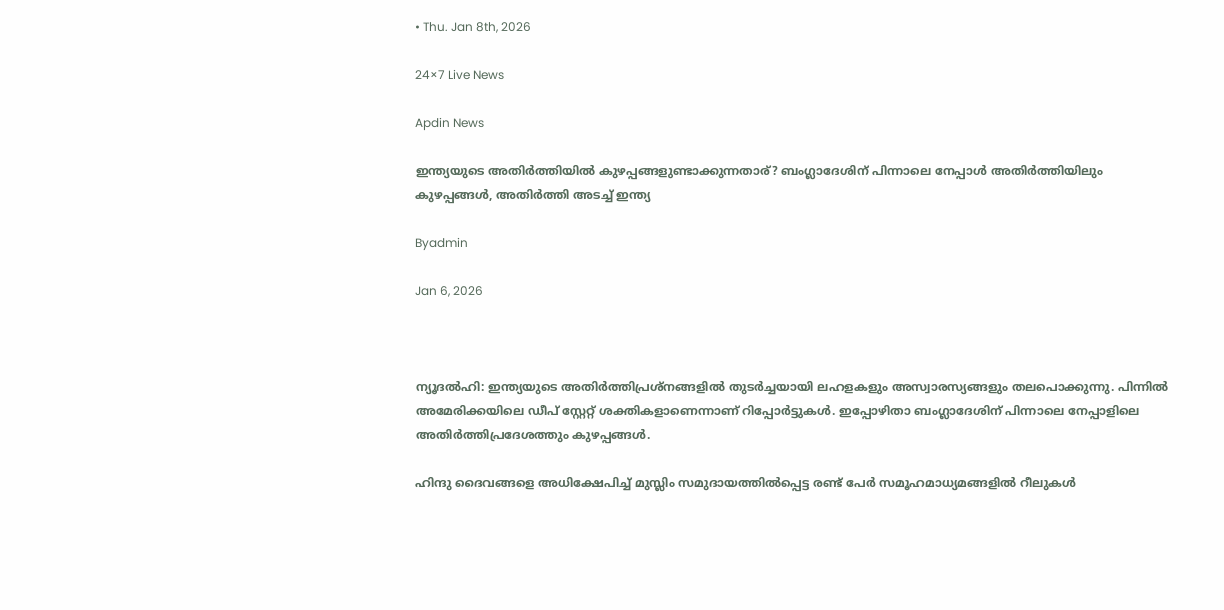• Thu. Jan 8th, 2026

24×7 Live News

Apdin News

ഇന്ത്യയുടെ അതിര്‍ത്തിയില്‍ കുഴപ്പങ്ങളുണ്ടാക്കുന്നതാര്? ബംഗ്ലാദേശിന് പിന്നാലെ നേപ്പാള്‍ അതിര്‍ത്തിയിലും കുഴപ്പങ്ങള്‍, അതിര്‍ത്തി അടച്ച് ഇന്ത്യ

Byadmin

Jan 6, 2026



ന്യൂദല്‍ഹി: ഇന്ത്യയുടെ അതിര്‍ത്തിപ്രശ്നങ്ങളില്‍ തുടര്‍ച്ചയായി ലഹളകളും അസ്വാരസ്യങ്ങളും തലപൊക്കുന്നു. പിന്നില്‍ അമേരിക്കയിലെ ഡീപ് സ്റ്റേറ്റ് ശക്തികളാണെന്നാണ് റിപ്പോര്‍ട്ടുകള്‍. ഇപ്പോഴിതാ ബംഗ്ലാദേശിന് പിന്നാലെ നേപ്പാളിലെ അതിര്‍ത്തിപ്രദേശത്തും കുഴപ്പങ്ങള്‍.

ഹിന്ദു ദൈവങ്ങളെ അധിക്ഷേപിച്ച് മുസ്ലിം സമുദായത്തില്‍പ്പെട്ട രണ്ട് പേര്‍ സമൂഹമാധ്യമങ്ങളില്‍ റീലുകള്‍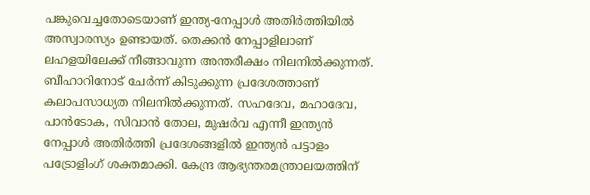പങ്കുവെച്ചതോടെയാണ് ഇന്ത്യ-നേപ്പാള്‍ അതിര്‍ത്തിയില്‍ അസ്വാരസ്യം ഉണ്ടായത്. തെക്കന്‍ നേപ്പാളിലാണ് ലഹളയിലേക്ക് നീങ്ങാവുന്ന അന്തരീക്ഷം നിലനില്‍ക്കുന്നത്. ബീഹാറിനോട് ചേര്‍ന്ന് കിടുക്കുന്ന പ്രദേശത്താണ് കലാപസാധ്യത നിലനില്‍ക്കുന്നത്. സഹദേവ, മഹാദേവ, പാന്‍ടോക, സിവാന്‍ തോല, മുഷര്‍വ എന്നീ ഇന്ത്യന്‍ നേപ്പാള്‍ അതിര്‍ത്തി പ്രദേശങ്ങളില്‍ ഇന്ത്യന്‍ പട്ടാളം പട്രോളിംഗ് ശക്തമാക്കി. കേന്ദ്ര ആഭ്യന്തരമന്ത്രാലയത്തിന്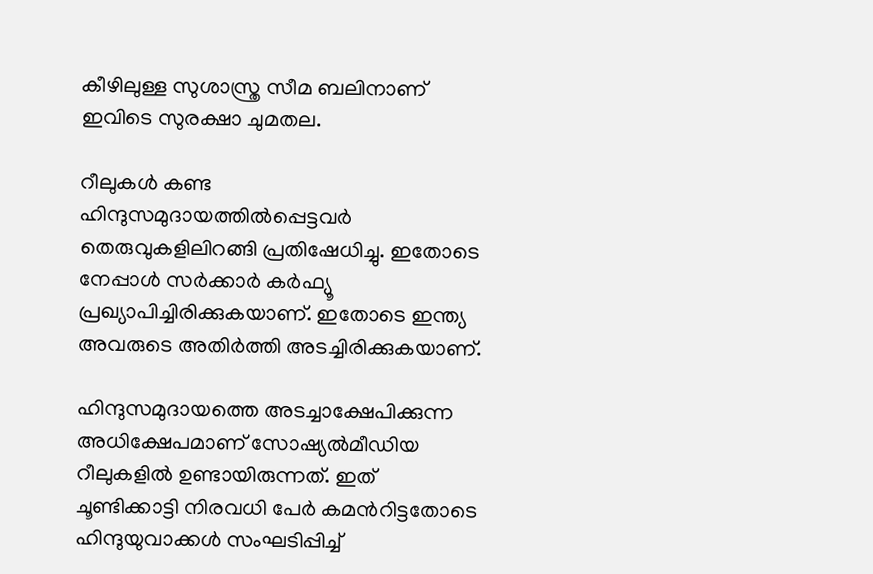കീഴിലുള്ള സുശാസ്ത്ര സീമ ബലിനാണ് ഇവിടെ സുരക്ഷാ ചുമതല.

റീലുകള്‍ കണ്ട ഹിന്ദുസമുദായത്തില്‍പ്പെട്ടവര്‍ തെരുവുകളിലിറങ്ങി പ്രതിഷേധിച്ചു. ഇതോടെ നേപ്പാള്‍ സര്‍ക്കാര്‍ കര്‍ഫ്യൂ പ്രഖ്യാപിച്ചിരിക്കുകയാണ്. ഇതോടെ ഇന്ത്യ അവരുടെ അതിര്‍ത്തി അടച്ചിരിക്കുകയാണ്.

ഹിന്ദുസമുദായത്തെ അടച്ചാക്ഷേപിക്കുന്ന അധിക്ഷേപമാണ് സോഷ്യല്‍മീഡിയ റീലുകളില്‍ ഉണ്ടായിരുന്നത്. ഇത് ചൂണ്ടിക്കാട്ടി നിരവധി പേര്‍ കമന്‍റിട്ടതോടെ ഹിന്ദുയുവാക്കള്‍ സംഘടിപ്പിച്ച്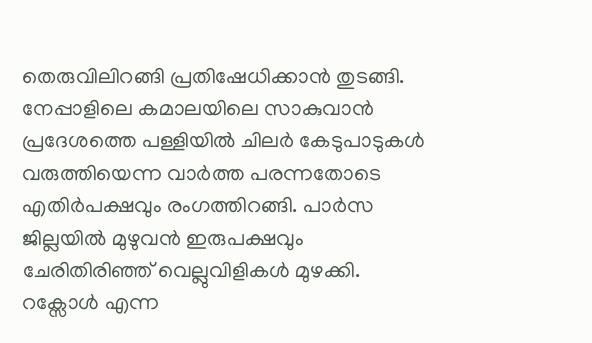തെരുവിലിറങ്ങി പ്രതിഷേധിക്കാന്‍ തുടങ്ങി. നേപ്പാളിലെ കമാലയിലെ സാകുവാന്‍ പ്രദേശത്തെ പള്ളിയില്‍ ചിലര്‍ കേടുപാടുകള്‍ വരുത്തിയെന്ന വാര്‍ത്ത പരന്നതോടെ എതിര്‍പക്ഷവും രംഗത്തിറങ്ങി. പാര്‍സ ജില്ലയില്‍ മുഴുവന്‍ ഇരുപക്ഷവും ചേരിതിരിഞ്ഞ് വെല്ലുവിളികള്‍ മുഴക്കി. റക്സോള്‍ എന്ന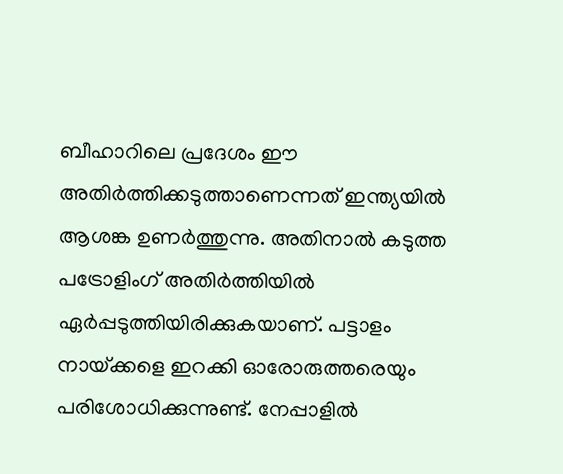ബീഹാറിലെ പ്രദേശം ഈ അതിര്‍ത്തിക്കടുത്താണെന്നത് ഇന്ത്യയില്‍ ആശങ്ക ഉണര്‍ത്തുന്നു. അതിനാല്‍ കടുത്ത പട്രോളിംഗ് അതിര്‍ത്തിയില്‍ ഏര്‍പ്പടുത്തിയിരിക്കുകയാണ്. പട്ടാളം നായ്‌ക്കളെ ഇറക്കി ഓരോരുത്തരെയും പരിശോധിക്കുന്നുണ്ട്. നേപ്പാളില്‍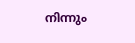നിന്നും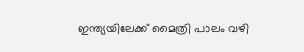ഇന്ത്യയിലേക്ക് മൈത്രി പാലം വഴി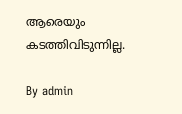ആരെയും കടത്തിവിടുന്നില്ല.

By admin